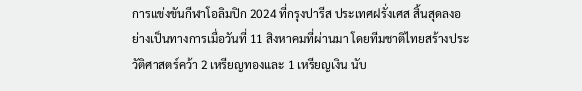การแข่งขันกีฬาโอลิมปิก 2024 ที่กรุงปารีส ประเทศฝรั่งเศส สิ้นสุดลงอย่างเป็นทางการเมื่อวันที่ 11 สิงหาคมที่ผ่านมา โดยทีมชาติไทยสร้างประวัติศาสตร์คว้า 2 เหรียญทองและ 1 เหรียญเงิน นับ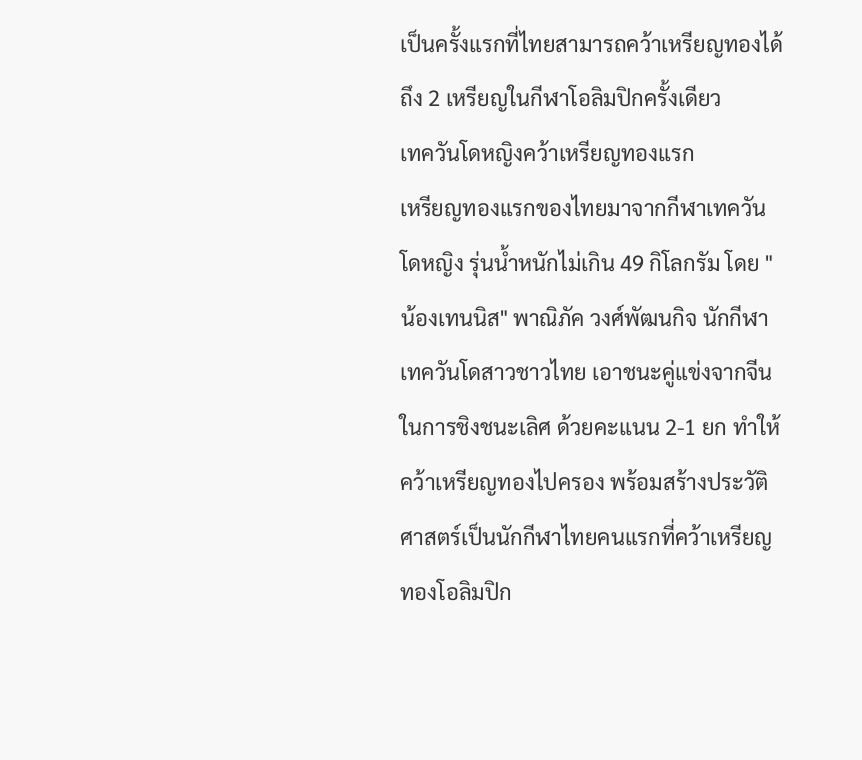เป็นครั้งแรกที่ไทยสามารถคว้าเหรียญทองได้ถึง 2 เหรียญในกีฬาโอลิมปิกครั้งเดียว
เทควันโดหญิงคว้าเหรียญทองแรก
เหรียญทองแรกของไทยมาจากกีฬาเทควันโดหญิง รุ่นน้ำหนักไม่เกิน 49 กิโลกรัม โดย "น้องเทนนิส" พาณิภัค วงศ์พัฒนกิจ นักกีฬาเทควันโดสาวชาวไทย เอาชนะคู่แข่งจากจีนในการชิงชนะเลิศ ด้วยคะแนน 2-1 ยก ทำให้คว้าเหรียญทองไปครอง พร้อมสร้างประวัติศาสตร์เป็นนักกีฬาไทยคนแรกที่คว้าเหรียญทองโอลิมปิก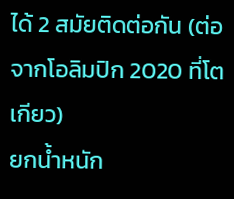ได้ 2 สมัยติดต่อกัน (ต่อจากโอลิมปิก 2020 ที่โตเกียว)
ยกน้ำหนัก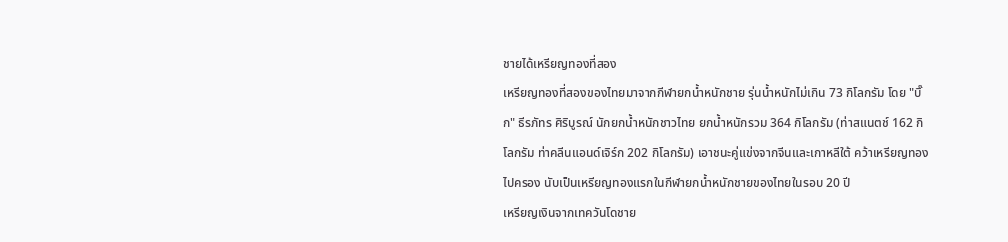ชายได้เหรียญทองที่สอง
เหรียญทองที่สองของไทยมาจากกีฬายกน้ำหนักชาย รุ่นน้ำหนักไม่เกิน 73 กิโลกรัม โดย "บิ๊ก" ธีรภัทร ศิริบูรณ์ นักยกน้ำหนักชาวไทย ยกน้ำหนักรวม 364 กิโลกรัม (ท่าสแนตช์ 162 กิโลกรัม ท่าคลีนแอนด์เจิร์ก 202 กิโลกรัม) เอาชนะคู่แข่งจากจีนและเกาหลีใต้ คว้าเหรียญทองไปครอง นับเป็นเหรียญทองแรกในกีฬายกน้ำหนักชายของไทยในรอบ 20 ปี
เหรียญเงินจากเทควันโดชาย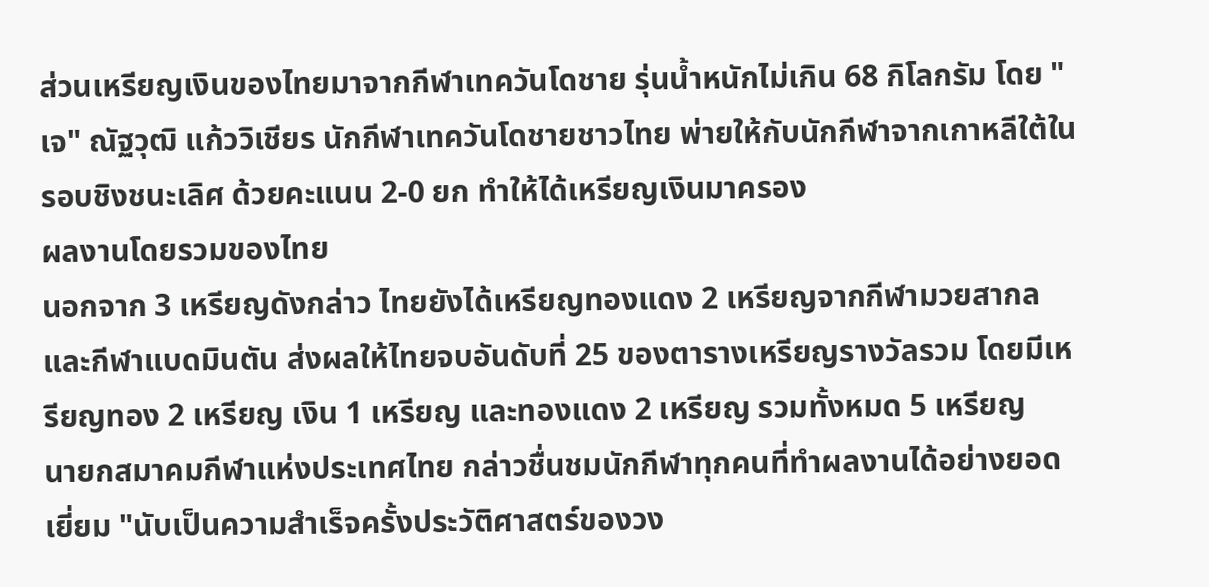ส่วนเหรียญเงินของไทยมาจากกีฬาเทควันโดชาย รุ่นน้ำหนักไม่เกิน 68 กิโลกรัม โดย "เจ" ณัฐวุฒิ แก้ววิเชียร นักกีฬาเทควันโดชายชาวไทย พ่ายให้กับนักกีฬาจากเกาหลีใต้ในรอบชิงชนะเลิศ ด้วยคะแนน 2-0 ยก ทำให้ได้เหรียญเงินมาครอง
ผลงานโดยรวมของไทย
นอกจาก 3 เหรียญดังกล่าว ไทยยังได้เหรียญทองแดง 2 เหรียญจากกีฬามวยสากลและกีฬาแบดมินตัน ส่งผลให้ไทยจบอันดับที่ 25 ของตารางเหรียญรางวัลรวม โดยมีเหรียญทอง 2 เหรียญ เงิน 1 เหรียญ และทองแดง 2 เหรียญ รวมทั้งหมด 5 เหรียญ
นายกสมาคมกีฬาแห่งประเทศไทย กล่าวชื่นชมนักกีฬาทุกคนที่ทำผลงานได้อย่างยอดเยี่ยม "นับเป็นความสำเร็จครั้งประวัติศาสตร์ของวง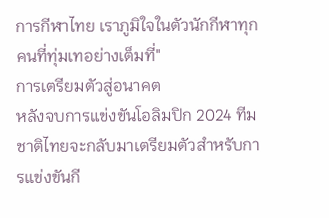การกีฬาไทย เราภูมิใจในตัวนักกีฬาทุกคนที่ทุ่มเทอย่างเต็มที่"
การเตรียมตัวสู่อนาคต
หลังจบการแข่งขันโอลิมปิก 2024 ทีมชาติไทยจะกลับมาเตรียมตัวสำหรับการแข่งขันกี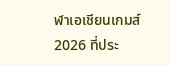ฬาเอเชียนเกมส์ 2026 ที่ประ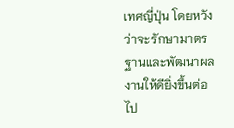เทศญี่ปุ่น โดยหวังว่าจะรักษามาตรฐานและพัฒนาผลงานให้ดียิ่งขึ้นต่อไป